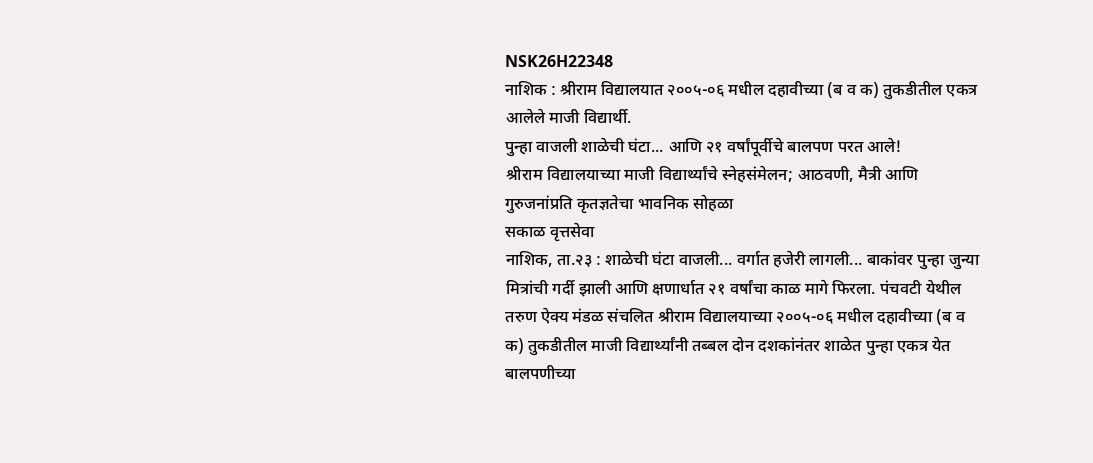NSK26H22348
नाशिक : श्रीराम विद्यालयात २००५-०६ मधील दहावीच्या (ब व क) तुकडीतील एकत्र आलेले माजी विद्यार्थी.
पुन्हा वाजली शाळेची घंटा... आणि २१ वर्षांपूर्वीचे बालपण परत आले!
श्रीराम विद्यालयाच्या माजी विद्यार्थ्यांचे स्नेहसंमेलन; आठवणी, मैत्री आणि गुरुजनांप्रति कृतज्ञतेचा भावनिक सोहळा
सकाळ वृत्तसेवा
नाशिक, ता.२३ : शाळेची घंटा वाजली... वर्गात हजेरी लागली... बाकांवर पुन्हा जुन्या मित्रांची गर्दी झाली आणि क्षणार्धात २१ वर्षांचा काळ मागे फिरला. पंचवटी येथील तरुण ऐक्य मंडळ संचलित श्रीराम विद्यालयाच्या २००५-०६ मधील दहावीच्या (ब व क) तुकडीतील माजी विद्यार्थ्यांनी तब्बल दोन दशकांनंतर शाळेत पुन्हा एकत्र येत बालपणीच्या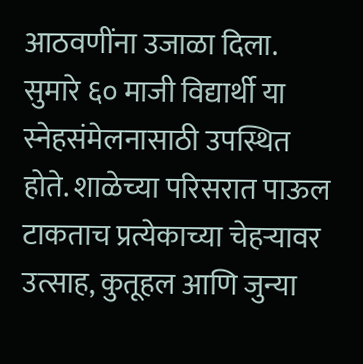आठवणींना उजाळा दिला.
सुमारे ६० माजी विद्यार्थी या स्नेहसंमेलनासाठी उपस्थित होते. शाळेच्या परिसरात पाऊल टाकताच प्रत्येकाच्या चेहऱ्यावर उत्साह, कुतूहल आणि जुन्या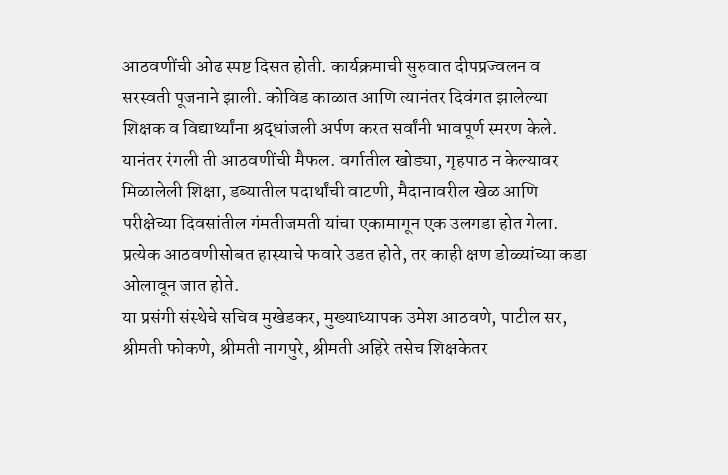आठवणींची ओढ स्पष्ट दिसत होती. कार्यक्रमाची सुरुवात दीपप्रज्वलन व सरस्वती पूजनाने झाली. कोविड काळात आणि त्यानंतर दिवंगत झालेल्या शिक्षक व विद्यार्थ्यांना श्रद्धांजली अर्पण करत सर्वांनी भावपूर्ण स्मरण केले.
यानंतर रंगली ती आठवणींची मैफल. वर्गातील खोड्या, गृहपाठ न केल्यावर मिळालेली शिक्षा, डब्यातील पदार्थांची वाटणी, मैदानावरील खेळ आणि परीक्षेच्या दिवसांतील गंमतीजमती यांचा एकामागून एक उलगडा होत गेला. प्रत्येक आठवणीसोबत हास्याचे फवारे उडत होते, तर काही क्षण डोळ्यांच्या कडा ओलावून जात होते.
या प्रसंगी संस्थेचे सचिव मुखेडकर, मुख्याध्यापक उमेश आठवणे, पाटील सर, श्रीमती फोकणे, श्रीमती नागपुरे, श्रीमती अहिरे तसेच शिक्षकेतर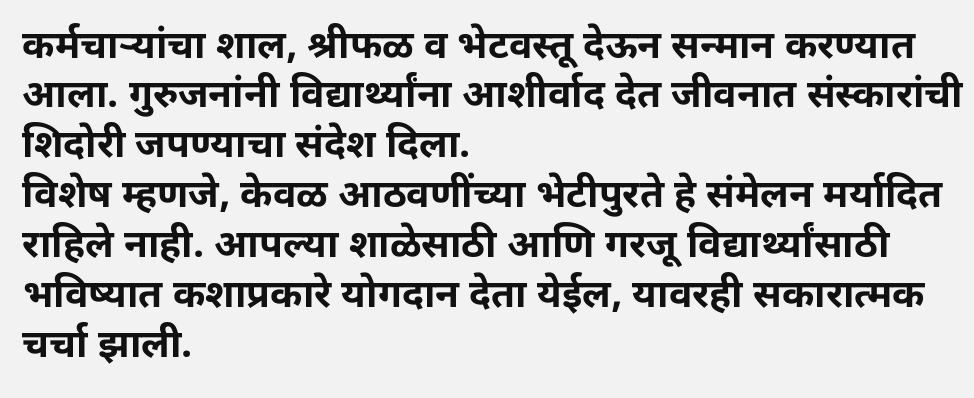कर्मचाऱ्यांचा शाल, श्रीफळ व भेटवस्तू देऊन सन्मान करण्यात आला. गुरुजनांनी विद्यार्थ्यांना आशीर्वाद देत जीवनात संस्कारांची शिदोरी जपण्याचा संदेश दिला.
विशेष म्हणजे, केवळ आठवणींच्या भेटीपुरते हे संमेलन मर्यादित राहिले नाही. आपल्या शाळेसाठी आणि गरजू विद्यार्थ्यांसाठी भविष्यात कशाप्रकारे योगदान देता येईल, यावरही सकारात्मक चर्चा झाली.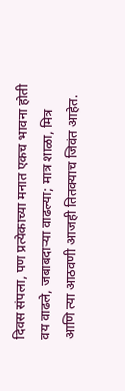दिवस संपला, पण प्रत्येकाच्या मनात एकच भावना होती वय वाढले, जबाबदाऱ्या वाढल्या; मात्र शाळा, मित्र आणि त्या आठवणी आजही तितक्याच जिवंत आहेत.